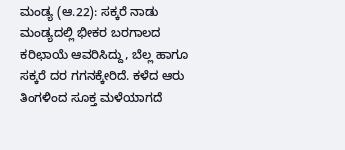ಮಂಡ್ಯ (ಆ.22): ಸಕ್ಕರೆ ನಾಡು ಮಂಡ್ಯದಲ್ಲಿ ಭೀಕರ ಬರಗಾಲದ ಕರಿಛಾಯೆ ಆವರಿಸಿದ್ದು, ಬೆಲ್ಲ ಹಾಗೂ ಸಕ್ಕರೆ ದರ ಗಗನಕ್ಕೇರಿದೆ. ಕಳೆದ ಆರು ತಿಂಗಳಿಂದ ಸೂಕ್ತ ಮಳೆಯಾಗದೆ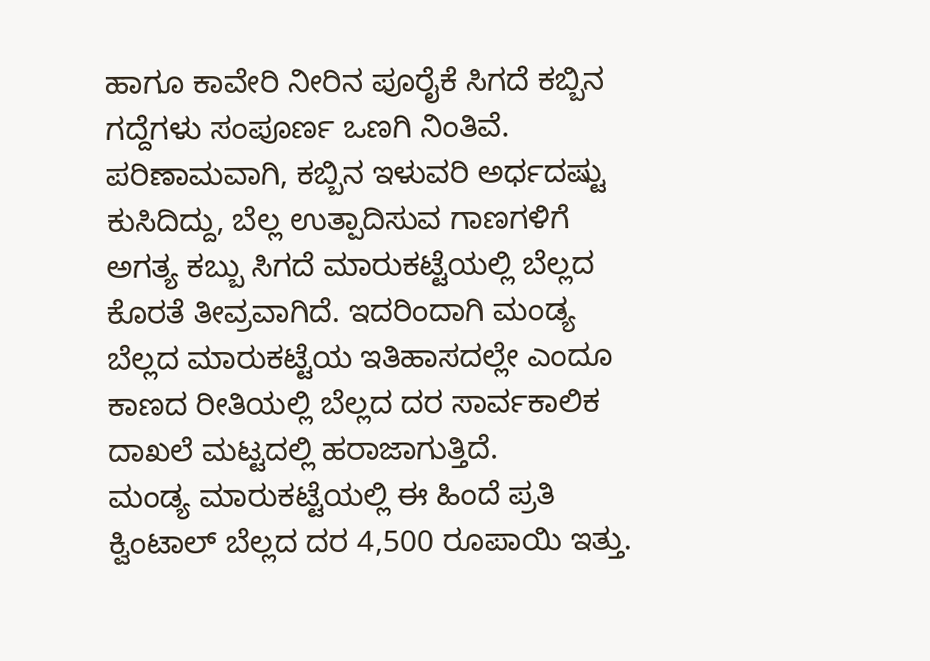ಹಾಗೂ ಕಾವೇರಿ ನೀರಿನ ಪೂರೈಕೆ ಸಿಗದೆ ಕಬ್ಬಿನ ಗದ್ದೆಗಳು ಸಂಪೂರ್ಣ ಒಣಗಿ ನಿಂತಿವೆ. ಪರಿಣಾಮವಾಗಿ, ಕಬ್ಬಿನ ಇಳುವರಿ ಅರ್ಧದಷ್ಟು ಕುಸಿದಿದ್ದು, ಬೆಲ್ಲ ಉತ್ಪಾದಿಸುವ ಗಾಣಗಳಿಗೆ ಅಗತ್ಯ ಕಬ್ಬು ಸಿಗದೆ ಮಾರುಕಟ್ಟೆಯಲ್ಲಿ ಬೆಲ್ಲದ ಕೊರತೆ ತೀವ್ರವಾಗಿದೆ. ಇದರಿಂದಾಗಿ ಮಂಡ್ಯ ಬೆಲ್ಲದ ಮಾರುಕಟ್ಟೆಯ ಇತಿಹಾಸದಲ್ಲೇ ಎಂದೂ ಕಾಣದ ರೀತಿಯಲ್ಲಿ ಬೆಲ್ಲದ ದರ ಸಾರ್ವಕಾಲಿಕ ದಾಖಲೆ ಮಟ್ಟದಲ್ಲಿ ಹರಾಜಾಗುತ್ತಿದೆ.
ಮಂಡ್ಯ ಮಾರುಕಟ್ಟೆಯಲ್ಲಿ ಈ ಹಿಂದೆ ಪ್ರತಿ ಕ್ವಿಂಟಾಲ್ ಬೆಲ್ಲದ ದರ 4,500 ರೂಪಾಯಿ ಇತ್ತು.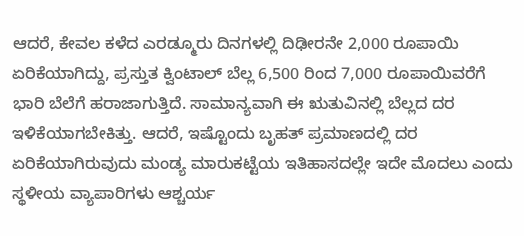ಆದರೆ, ಕೇವಲ ಕಳೆದ ಎರಡ್ಮೂರು ದಿನಗಳಲ್ಲಿ ದಿಢೀರನೇ 2,000 ರೂಪಾಯಿ ಏರಿಕೆಯಾಗಿದ್ದು, ಪ್ರಸ್ತುತ ಕ್ವಿಂಟಾಲ್ ಬೆಲ್ಲ 6,500 ರಿಂದ 7,000 ರೂಪಾಯಿವರೆಗೆ ಭಾರಿ ಬೆಲೆಗೆ ಹರಾಜಾಗುತ್ತಿದೆ. ಸಾಮಾನ್ಯವಾಗಿ ಈ ಋತುವಿನಲ್ಲಿ ಬೆಲ್ಲದ ದರ ಇಳಿಕೆಯಾಗಬೇಕಿತ್ತು. ಆದರೆ, ಇಷ್ಟೊಂದು ಬೃಹತ್ ಪ್ರಮಾಣದಲ್ಲಿ ದರ ಏರಿಕೆಯಾಗಿರುವುದು ಮಂಡ್ಯ ಮಾರುಕಟ್ಟೆಯ ಇತಿಹಾಸದಲ್ಲೇ ಇದೇ ಮೊದಲು ಎಂದು ಸ್ಥಳೀಯ ವ್ಯಾಪಾರಿಗಳು ಆಶ್ಚರ್ಯ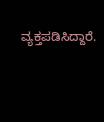ವ್ಯಕ್ತಪಡಿಸಿದ್ದಾರೆ.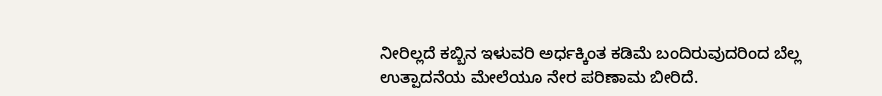ನೀರಿಲ್ಲದೆ ಕಬ್ಬಿನ ಇಳುವರಿ ಅರ್ಧಕ್ಕಿಂತ ಕಡಿಮೆ ಬಂದಿರುವುದರಿಂದ ಬೆಲ್ಲ ಉತ್ಪಾದನೆಯ ಮೇಲೆಯೂ ನೇರ ಪರಿಣಾಮ ಬೀರಿದೆ.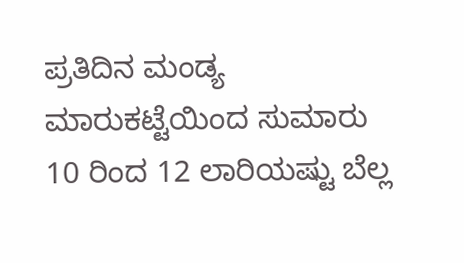ಪ್ರತಿದಿನ ಮಂಡ್ಯ ಮಾರುಕಟ್ಟೆಯಿಂದ ಸುಮಾರು 10 ರಿಂದ 12 ಲಾರಿಯಷ್ಟು ಬೆಲ್ಲ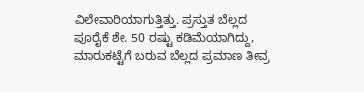ವಿಲೇವಾರಿಯಾಗುತ್ತಿತ್ತು. ಪ್ರಸ್ತುತ ಬೆಲ್ಲದ ಪೂರೈಕೆ ಶೇ. 50 ರಷ್ಟು ಕಡಿಮೆಯಾಗಿದ್ದು, ಮಾರುಕಟ್ಟೆಗೆ ಬರುವ ಬೆಲ್ಲದ ಪ್ರಮಾಣ ತೀವ್ರ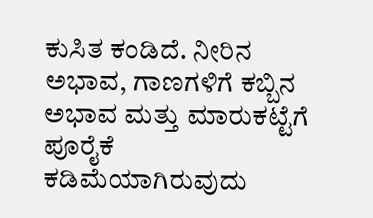ಕುಸಿತ ಕಂಡಿದೆ. ನೀರಿನ ಅಭಾವ, ಗಾಣಗಳಿಗೆ ಕಬ್ಬಿನ ಅಭಾವ ಮತ್ತು ಮಾರುಕಟ್ಟೆಗೆ ಪೂರೈಕೆ ಕಡಿಮೆಯಾಗಿರುವುದು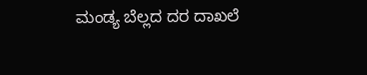ಮಂಡ್ಯ ಬೆಲ್ಲದ ದರ ದಾಖಲೆ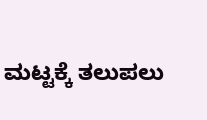ಮಟ್ಟಕ್ಕೆ ತಲುಪಲು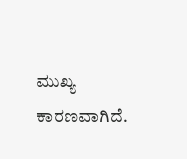ಮುಖ್ಯ ಕಾರಣವಾಗಿದೆ.